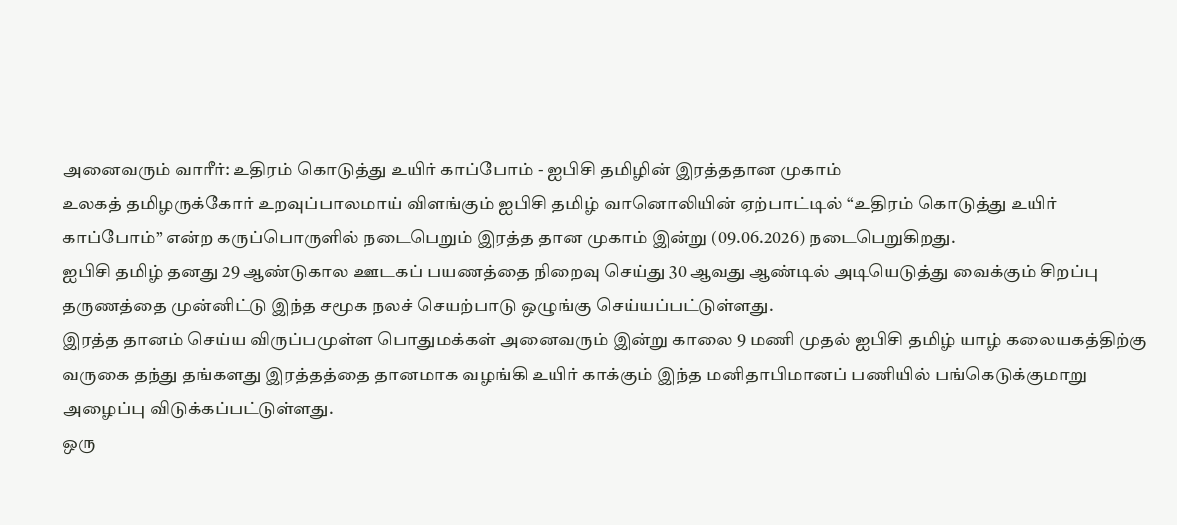அனைவரும் வாரீர்: உதிரம் கொடுத்து உயிர் காப்போம் - ஐபிசி தமிழின் இரத்ததான முகாம்
உலகத் தமிழருக்கோர் உறவுப்பாலமாய் விளங்கும் ஐபிசி தமிழ் வானொலியின் ஏற்பாட்டில் “உதிரம் கொடுத்து உயிர் காப்போம்” என்ற கருப்பொருளில் நடைபெறும் இரத்த தான முகாம் இன்று (09.06.2026) நடைபெறுகிறது.
ஐபிசி தமிழ் தனது 29 ஆண்டுகால ஊடகப் பயணத்தை நிறைவு செய்து 30 ஆவது ஆண்டில் அடியெடுத்து வைக்கும் சிறப்பு தருணத்தை முன்னிட்டு இந்த சமூக நலச் செயற்பாடு ஒழுங்கு செய்யப்பட்டுள்ளது.
இரத்த தானம் செய்ய விருப்பமுள்ள பொதுமக்கள் அனைவரும் இன்று காலை 9 மணி முதல் ஐபிசி தமிழ் யாழ் கலையகத்திற்கு வருகை தந்து தங்களது இரத்தத்தை தானமாக வழங்கி உயிர் காக்கும் இந்த மனிதாபிமானப் பணியில் பங்கெடுக்குமாறு அழைப்பு விடுக்கப்பட்டுள்ளது.
ஒரு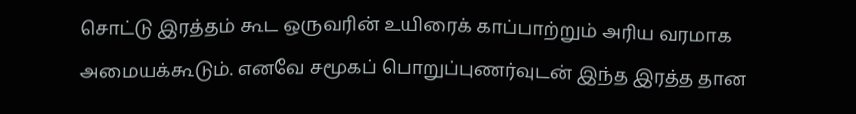சொட்டு இரத்தம் கூட ஒருவரின் உயிரைக் காப்பாற்றும் அரிய வரமாக அமையக்கூடும். எனவே சமூகப் பொறுப்புணர்வுடன் இந்த இரத்த தான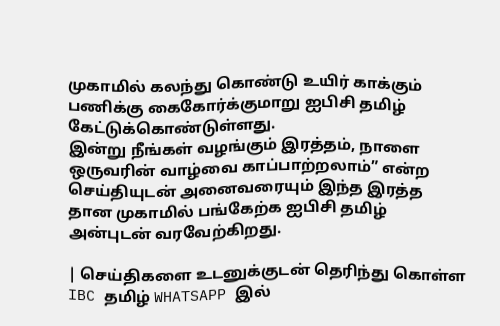முகாமில் கலந்து கொண்டு உயிர் காக்கும் பணிக்கு கைகோர்க்குமாறு ஐபிசி தமிழ் கேட்டுக்கொண்டுள்ளது.
இன்று நீங்கள் வழங்கும் இரத்தம், நாளை ஒருவரின் வாழ்வை காப்பாற்றலாம்” என்ற செய்தியுடன் அனைவரையும் இந்த இரத்த தான முகாமில் பங்கேற்க ஐபிசி தமிழ் அன்புடன் வரவேற்கிறது.

| செய்திகளை உடனுக்குடன் தெரிந்து கொள்ள IBC தமிழ் WHATSAPP இல்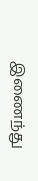இணைந்து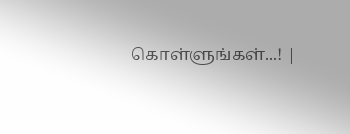கொள்ளுங்கள்...! |